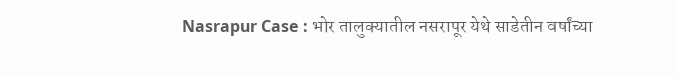Nasrapur Case : भोर तालुक्यातील नसरापूर येथे साडेतीन वर्षांच्या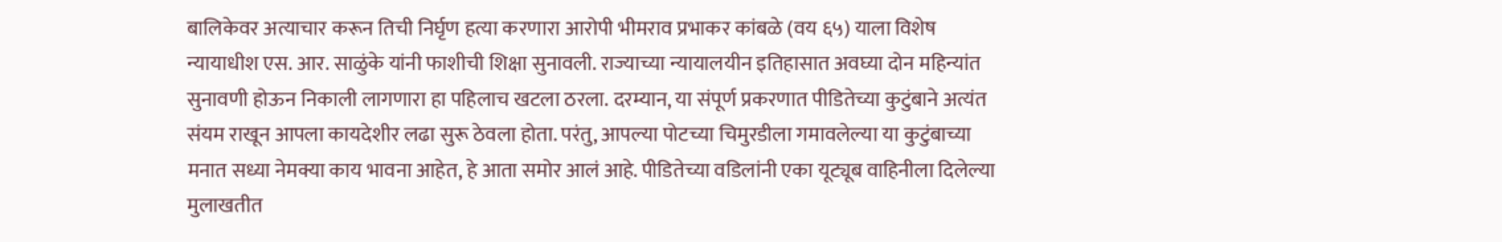बालिकेवर अत्याचार करून तिची निर्घृण हत्या करणारा आरोपी भीमराव प्रभाकर कांबळे (वय ६५) याला विशेष न्यायाधीश एस. आर. साळुंके यांनी फाशीची शिक्षा सुनावली. राज्याच्या न्यायालयीन इतिहासात अवघ्या दोन महिन्यांत सुनावणी होऊन निकाली लागणारा हा पहिलाच खटला ठरला. दरम्यान, या संपूर्ण प्रकरणात पीडितेच्या कुटुंबाने अत्यंत संयम राखून आपला कायदेशीर लढा सुरू ठेवला होता. परंतु, आपल्या पोटच्या चिमुरडीला गमावलेल्या या कुटुंबाच्या मनात सध्या नेमक्या काय भावना आहेत, हे आता समोर आलं आहे. पीडितेच्या वडिलांनी एका यूट्यूब वाहिनीला दिलेल्या मुलाखतीत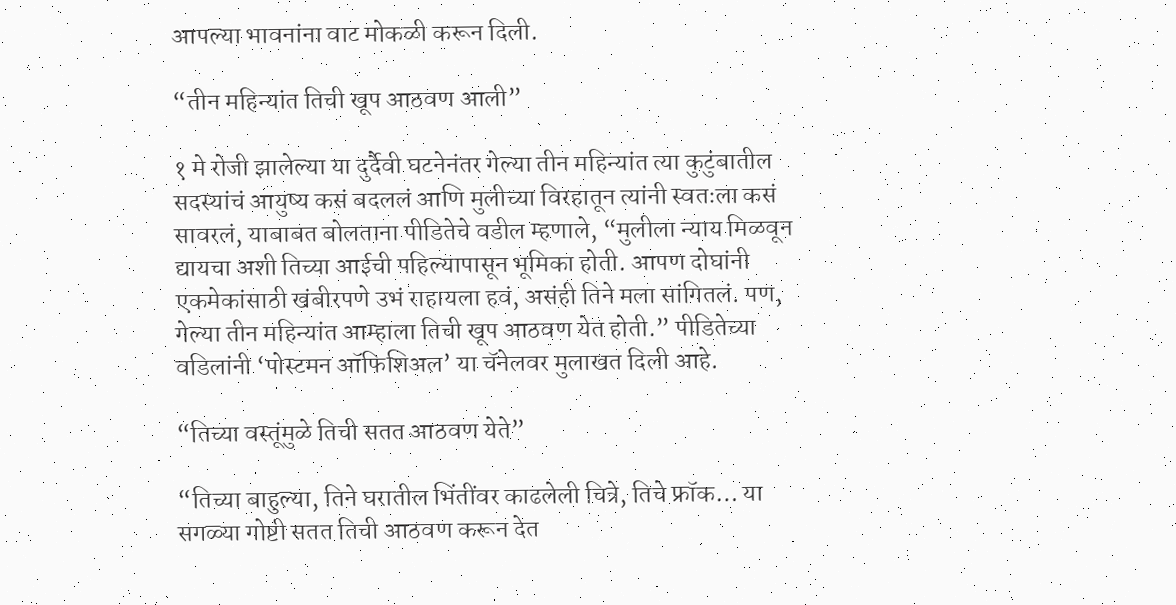आपल्या भावनांना वाट मोकळी करून दिली.

“तीन महिन्यांत तिची खूप आठवण आली”

१ मे रोजी झालेल्या या दुर्दैवी घटनेनंतर गेल्या तीन महिन्यांत त्या कुटुंबातील सदस्यांचं आयुष्य कसं बदललं आणि मुलीच्या विरहातून त्यांनी स्वतःला कसं सावरलं, याबाबत बोलताना पीडितेचे वडील म्हणाले, “मुलीला न्याय मिळवून द्यायचा अशी तिच्या आईची पहिल्यापासून भूमिका होती. आपण दोघांनी एकमेकांसाठी खंबीरपणे उभं राहायला हवं, असंही तिने मला सांगितलं. पण, गेल्या तीन महिन्यांत आम्हाला तिची खूप आठवण येत होती.” पीडितेच्या वडिलांनी ‘पोस्टमन ऑफिशिअल’ या चॅनेलवर मुलाखत दिली आहे.

“तिच्या वस्तूंमुळे तिची सतत आठवण येते”

“तिच्या बाहुल्या, तिने घरातील भिंतींवर काढलेली चित्रे, तिचे फ्रॉक… या सगळ्या गोष्टी सतत तिची आठवण करून देत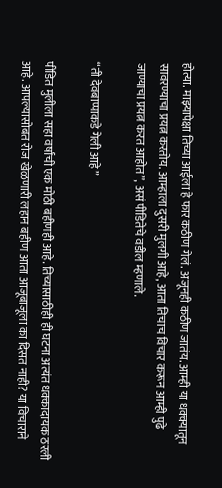होत्या. माझ्यापेक्षा तिच्या आईला हे फार कठीण गेलं. अजूनही कठीण जातंय. आम्ही या धक्क्यातून सावरण्याचा प्रयत्न करतोय. आम्हाला दुसरी मुलगी आहे, आता तिचाच विचार करून आम्ही पुढे जाण्याचा प्रयत्न करत आहोत”, असं पीडितेचे वडील म्हणाले.

“ती देवबाप्पाकडे गेली आहे”

पीडित मुलीला सहा वर्षांची एक मोठी बहीणही आहे. तिच्यासाठीही ही घटना अत्यंत धक्कादायक ठरली आहे. आपल्यासोबत रोज खेळणारी लहान बहीण आता आजूबाजूला का दिसत नाही? या विचाराने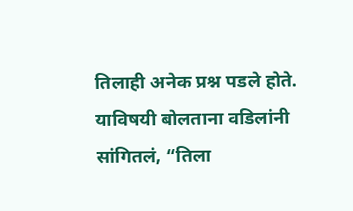तिलाही अनेक प्रश्न पडले होते. याविषयी बोलताना वडिलांनी सांगितलं, “तिला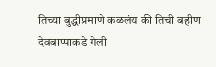तिच्या बुद्धीप्रमाणे कळलंय की तिची बहीण देवबाप्पाकडे गेली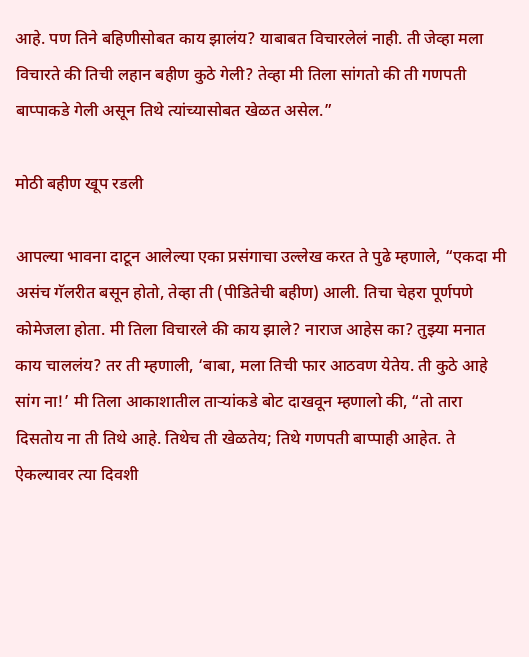आहे. पण तिने बहिणीसोबत काय झालंय? याबाबत विचारलेलं नाही. ती जेव्हा मला विचारते की तिची लहान बहीण कुठे गेली? तेव्हा मी तिला सांगतो की ती गणपती बाप्पाकडे गेली असून तिथे त्यांच्यासोबत खेळत असेल.”

मोठी बहीण खूप रडली

आपल्या भावना दाटून आलेल्या एका प्रसंगाचा उल्लेख करत ते पुढे म्हणाले, “एकदा मी असंच गॅलरीत बसून होतो, तेव्हा ती (पीडितेची बहीण) आली. तिचा चेहरा पूर्णपणे कोमेजला होता. मी तिला विचारले की काय झाले? नाराज आहेस का? तुझ्या मनात काय चाललंय? तर ती म्हणाली, ‘बाबा, मला तिची फार आठवण येतेय. ती कुठे आहे सांग ना!’ मी तिला आकाशातील ताऱ्यांकडे बोट दाखवून म्हणालो की, “तो तारा दिसतोय ना ती तिथे आहे. तिथेच ती खेळतेय; तिथे गणपती बाप्पाही आहेत. ते ऐकल्यावर त्या दिवशी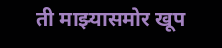ती माझ्यासमोर खूप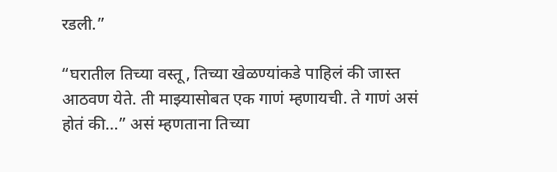रडली.”

“घरातील तिच्या वस्तू, तिच्या खेळण्यांकडे पाहिलं की जास्त आठवण येते. ती माझ्यासोबत एक गाणं म्हणायची. ते गाणं असं होतं की…” असं म्हणताना तिच्या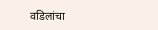वडिलांचा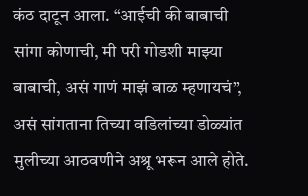कंठ दाटून आला. “आईची की बाबाची सांगा कोणाची, मी परी गोडशी माझ्या बाबाची, असं गाणं माझं बाळ म्हणायचं”, असं सांगताना तिच्या वडिलांच्या डोळ्यांत मुलीच्या आठवणीने अश्रू भरून आले होते.